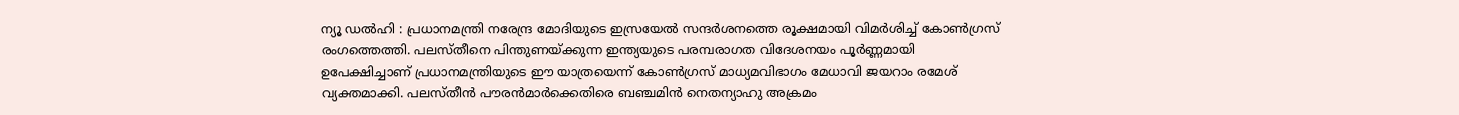ന്യൂ ഡൽഹി : പ്രധാനമന്ത്രി നരേന്ദ്ര മോദിയുടെ ഇസ്രയേൽ സന്ദർശനത്തെ രൂക്ഷമായി വിമർശിച്ച് കോൺഗ്രസ് രംഗത്തെത്തി. പലസ്തീനെ പിന്തുണയ്ക്കുന്ന ഇന്ത്യയുടെ പരമ്പരാഗത വിദേശനയം പൂർണ്ണമായി ഉപേക്ഷിച്ചാണ് പ്രധാനമന്ത്രിയുടെ ഈ യാത്രയെന്ന് കോൺഗ്രസ് മാധ്യമവിഭാഗം മേധാവി ജയറാം രമേശ് വ്യക്തമാക്കി. പലസ്തീൻ പൗരൻമാർക്കെതിരെ ബഞ്ചമിൻ നെതന്യാഹു അക്രമം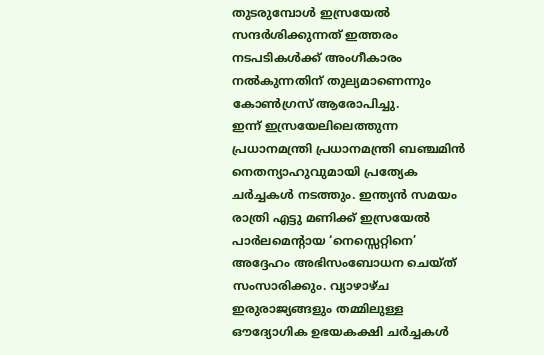തുടരുമ്പോൾ ഇസ്രയേൽ സന്ദർശിക്കുന്നത് ഇത്തരം നടപടികൾക്ക് അംഗീകാരം നൽകുന്നതിന് തുല്യമാണെന്നും കോൺഗ്രസ് ആരോപിച്ചു.
ഇന്ന് ഇസ്രയേലിലെത്തുന്ന പ്രധാനമന്ത്രി പ്രധാനമന്ത്രി ബഞ്ചമിൻ നെതന്യാഹുവുമായി പ്രത്യേക ചർച്ചകൾ നടത്തും. ഇന്ത്യൻ സമയം രാത്രി എട്ടു മണിക്ക് ഇസ്രയേൽ പാർലമെന്റായ ‘നെസ്സെറ്റിനെ’ അദ്ദേഹം അഭിസംബോധന ചെയ്ത് സംസാരിക്കും. വ്യാഴാഴ്ച ഇരുരാജ്യങ്ങളും തമ്മിലുള്ള ഔദ്യോഗിക ഉഭയകക്ഷി ചർച്ചകൾ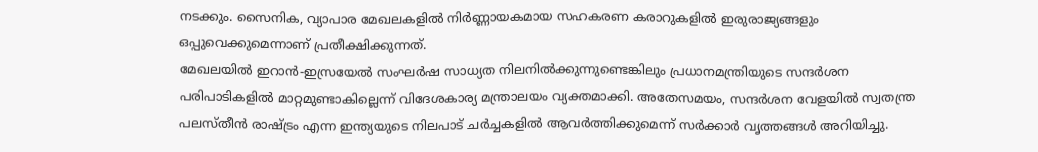നടക്കും. സൈനിക, വ്യാപാര മേഖലകളിൽ നിർണ്ണായകമായ സഹകരണ കരാറുകളിൽ ഇരുരാജ്യങ്ങളും ഒപ്പുവെക്കുമെന്നാണ് പ്രതീക്ഷിക്കുന്നത്.
മേഖലയിൽ ഇറാൻ-ഇസ്രയേൽ സംഘർഷ സാധ്യത നിലനിൽക്കുന്നുണ്ടെങ്കിലും പ്രധാനമന്ത്രിയുടെ സന്ദർശന പരിപാടികളിൽ മാറ്റമുണ്ടാകില്ലെന്ന് വിദേശകാര്യ മന്ത്രാലയം വ്യക്തമാക്കി. അതേസമയം, സന്ദർശന വേളയിൽ സ്വതന്ത്ര പലസ്തീൻ രാഷ്ട്രം എന്ന ഇന്ത്യയുടെ നിലപാട് ചർച്ചകളിൽ ആവർത്തിക്കുമെന്ന് സർക്കാർ വൃത്തങ്ങൾ അറിയിച്ചു.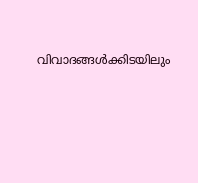വിവാദങ്ങൾക്കിടയിലും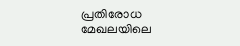പ്രതിരോധ മേഖലയിലെ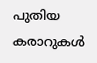പുതിയ കരാറുകൾ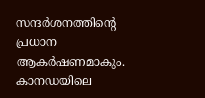സന്ദർശനത്തിന്റെ പ്രധാന ആകർഷണമാകും.
കാനഡയിലെ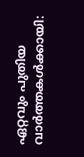ഏറ്റവും പുതിയ വാർത്തകൾക്കായി: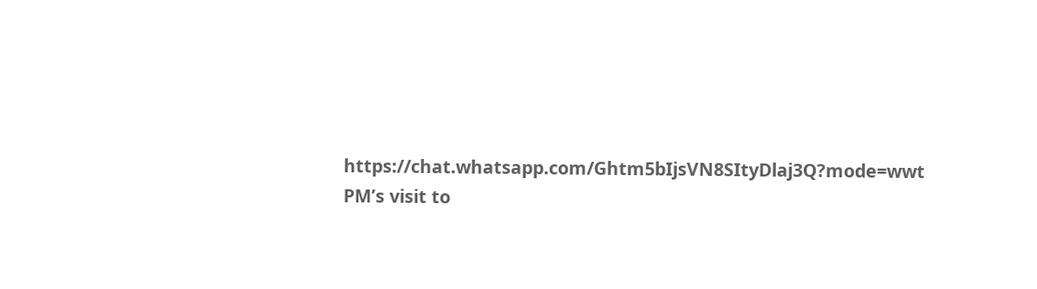https://chat.whatsapp.com/Ghtm5bIjsVN8SItyDlaj3Q?mode=wwt
PM’s visit to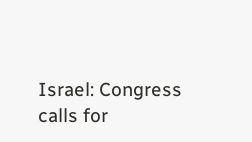Israel: Congress calls for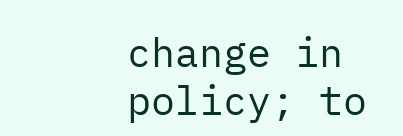change in policy; to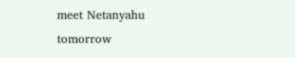meet Netanyahu tomorrow